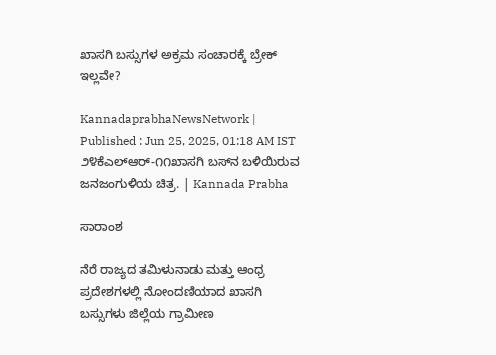ಖಾಸಗಿ ಬಸ್ಸುಗಳ ಅಕ್ರಮ ಸಂಚಾರಕ್ಕೆ ಬ್ರೇಕ್‌ ಇಲ್ಲವೇ?

KannadaprabhaNewsNetwork |
Published : Jun 25, 2025, 01:18 AM IST
೨೪ಕೆಎಲ್‌ಆರ್-೧೧ಖಾಸಗಿ ಬಸ್‌ನ ಬಳಿಯಿರುವ ಜನಜಂಗುಳಿಯ ಚಿತ್ರ. | Kannada Prabha

ಸಾರಾಂಶ

ನೆರೆ ರಾಜ್ಯದ ತಮಿಳುನಾಡು ಮತ್ತು ಆಂಧ್ರ ಪ್ರದೇಶಗಳಲ್ಲಿ ನೋಂದಣಿಯಾದ ಖಾಸಗಿ ಬಸ್ಸುಗಳು ಜಿಲ್ಲೆಯ ಗ್ರಾಮೀಣ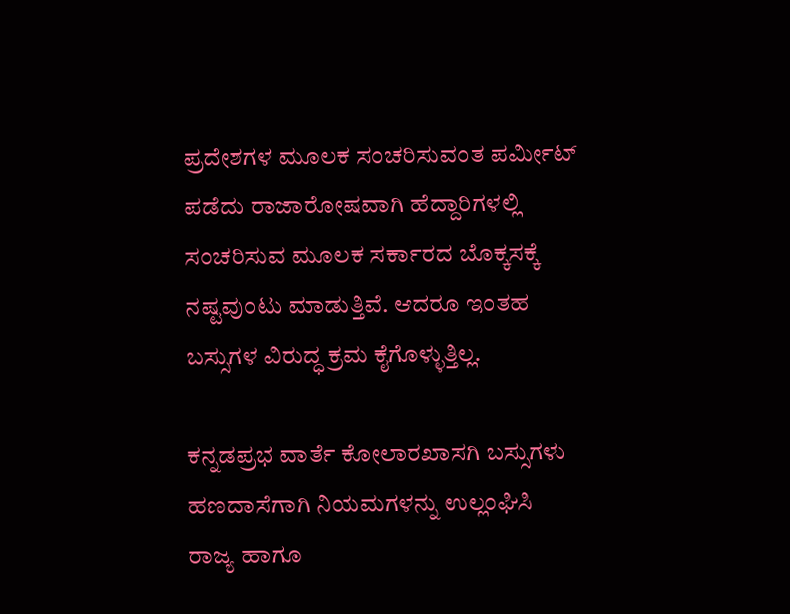ಪ್ರದೇಶಗಳ ಮೂಲಕ ಸಂಚರಿಸುವಂತ ಪರ್ಮೀಟ್ ಪಡೆದು ರಾಜಾರೋಷವಾಗಿ ಹೆದ್ದಾರಿಗಳಲ್ಲಿ ಸಂಚರಿಸುವ ಮೂಲಕ ಸರ್ಕಾರದ ಬೊಕ್ಕಸಕ್ಕೆ ನಷ್ಟವುಂಟು ಮಾಡುತ್ತಿವೆ. ಆದರೂ ಇಂತಹ ಬಸ್ಸುಗಳ ವಿರುದ್ಧ ಕ್ರಮ ಕೈಗೊಳ್ಳುತ್ತಿಲ್ಲ.

ಕನ್ನಡಪ್ರಭ ವಾರ್ತೆ ಕೋಲಾರಖಾಸಗಿ ಬಸ್ಸುಗಳು ಹಣದಾಸೆಗಾಗಿ ನಿಯಮಗಳನ್ನು ಉಲ್ಲಂಘಿಸಿ ರಾಜ್ಯ ಹಾಗೂ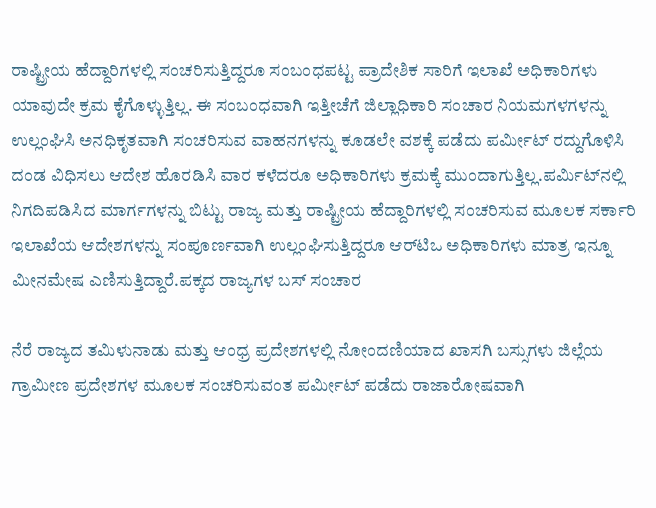ರಾಷ್ಟ್ರೀಯ ಹೆದ್ದಾರಿಗಳಲ್ಲಿ ಸಂಚರಿಸುತ್ತಿದ್ದರೂ ಸಂಬಂಧಪಟ್ಟ ಪ್ರಾದೇಶಿಕ ಸಾರಿಗೆ ಇಲಾಖೆ ಅಧಿಕಾರಿಗಳು ಯಾವುದೇ ಕ್ರಮ ಕೈಗೊಳ್ಳುತ್ತಿಲ್ಲ. ಈ ಸಂಬಂಧವಾಗಿ ಇತ್ತೀಚೆಗೆ ಜಿಲ್ಲಾಧಿಕಾರಿ ಸಂಚಾರ ನಿಯಮಗಳಗಳನ್ನು ಉಲ್ಲಂಘಿಸಿ ಅನಧಿಕೃತವಾಗಿ ಸಂಚರಿಸುವ ವಾಹನಗಳನ್ನು ಕೂಡಲೇ ವಶಕ್ಕೆ ಪಡೆದು ಪರ್ಮೀಟ್ ರದ್ದುಗೊಳಿಸಿ ದಂಡ ವಿಧಿಸಲು ಆದೇಶ ಹೊರಡಿಸಿ ವಾರ ಕಳೆದರೂ ಅಧಿಕಾರಿಗಳು ಕ್ರಮಕ್ಕೆ ಮುಂದಾಗುತ್ತಿಲ್ಲ.ಪರ್ಮಿಟ್‌ನಲ್ಲಿ ನಿಗದಿಪಡಿಸಿದ ಮಾರ್ಗಗಳನ್ನು ಬಿಟ್ಟು ರಾಜ್ಯ ಮತ್ತು ರಾಷ್ಟ್ರೀಯ ಹೆದ್ದಾರಿಗಳಲ್ಲಿ ಸಂಚರಿಸುವ ಮೂಲಕ ಸರ್ಕಾರಿ ಇಲಾಖೆಯ ಆದೇಶಗಳನ್ನು ಸಂಪೂರ್ಣವಾಗಿ ಉಲ್ಲಂಘಿಸುತ್ತಿದ್ದರೂ ಆರ್‌ಟಿಒ ಅಧಿಕಾರಿಗಳು ಮಾತ್ರ ಇನ್ನೂ ಮೀನಮೇಷ ಎಣಿಸುತ್ತಿದ್ದಾರೆ.ಪಕ್ಕದ ರಾಜ್ಯಗಳ ಬಸ್‌ ಸಂಚಾರ

ನೆರೆ ರಾಜ್ಯದ ತಮಿಳುನಾಡು ಮತ್ತು ಆಂಧ್ರ ಪ್ರದೇಶಗಳಲ್ಲಿ ನೋಂದಣಿಯಾದ ಖಾಸಗಿ ಬಸ್ಸುಗಳು ಜಿಲ್ಲೆಯ ಗ್ರಾಮೀಣ ಪ್ರದೇಶಗಳ ಮೂಲಕ ಸಂಚರಿಸುವಂತ ಪರ್ಮೀಟ್ ಪಡೆದು ರಾಜಾರೋಷವಾಗಿ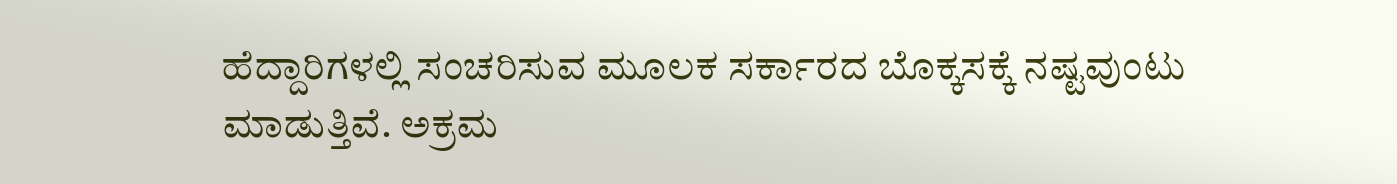ಹೆದ್ದಾರಿಗಳಲ್ಲಿ ಸಂಚರಿಸುವ ಮೂಲಕ ಸರ್ಕಾರದ ಬೊಕ್ಕಸಕ್ಕೆ ನಷ್ಟವುಂಟು ಮಾಡುತ್ತಿವೆ. ಅಕ್ರಮ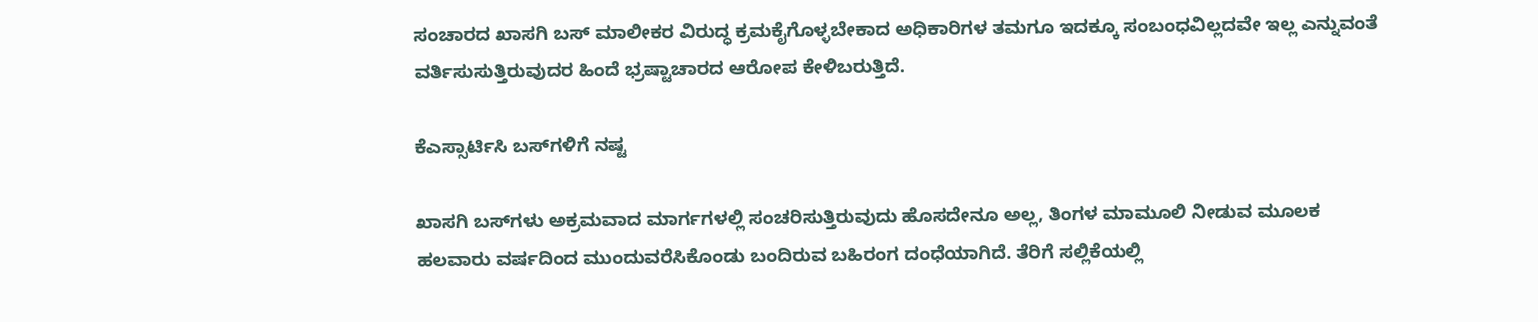ಸಂಚಾರದ ಖಾಸಗಿ ಬಸ್ ಮಾಲೀಕರ ವಿರುದ್ಧ ಕ್ರಮಕೈಗೊಳ್ಳಬೇಕಾದ ಅಧಿಕಾರಿಗಳ ತಮಗೂ ಇದಕ್ಕೂ ಸಂಬಂಧವಿಲ್ಲದವೇ ಇಲ್ಲ ಎನ್ನುವಂತೆ ವರ್ತಿಸುಸುತ್ತಿರುವುದರ ಹಿಂದೆ ಭ್ರಷ್ಟಾಚಾರದ ಆರೋಪ ಕೇಳಿಬರುತ್ತಿದೆ.

ಕೆಎಸ್ಸಾರ್ಟಿಸಿ ಬಸ್‌ಗಳಿಗೆ ನಷ್ಟ

ಖಾಸಗಿ ಬಸ್‌ಗಳು ಅಕ್ರಮವಾದ ಮಾರ್ಗಗಳಲ್ಲಿ ಸಂಚರಿಸುತ್ತಿರುವುದು ಹೊಸದೇನೂ ಅಲ್ಲ, ತಿಂಗಳ ಮಾಮೂಲಿ ನೀಡುವ ಮೂಲಕ ಹಲವಾರು ವರ್ಷದಿಂದ ಮುಂದುವರೆಸಿಕೊಂಡು ಬಂದಿರುವ ಬಹಿರಂಗ ದಂಧೆಯಾಗಿದೆ. ತೆರಿಗೆ ಸಲ್ಲಿಕೆಯಲ್ಲಿ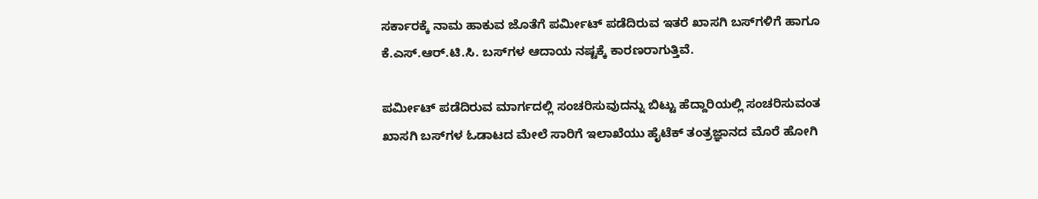ಸರ್ಕಾರಕ್ಕೆ ನಾಮ ಹಾಕುವ ಜೊತೆಗೆ ಪರ್ಮೀಟ್ ಪಡೆದಿರುವ ಇತರೆ ಖಾಸಗಿ ಬಸ್‌ಗಳಿಗೆ ಹಾಗೂ ಕೆ.ಎಸ್.ಆರ್.ಟಿ.ಸಿ. ಬಸ್‌ಗಳ ಆದಾಯ ನಷ್ಟಕ್ಕೆ ಕಾರಣರಾಗುತ್ತಿವೆ.

ಪರ್ಮೀಟ್ ಪಡೆದಿರುವ ಮಾರ್ಗದಲ್ಲಿ ಸಂಚರಿಸುವುದನ್ನು ಬಿಟ್ಟು ಹೆದ್ದಾರಿಯಲ್ಲಿ ಸಂಚರಿಸುವಂತ ಖಾಸಗಿ ಬಸ್‌ಗಳ ಓಡಾಟದ ಮೇಲೆ ಸಾರಿಗೆ ಇಲಾಖೆಯು ಹೈಟೆಕ್ ತಂತ್ರಜ್ಞಾನದ ಮೊರೆ ಹೋಗಿ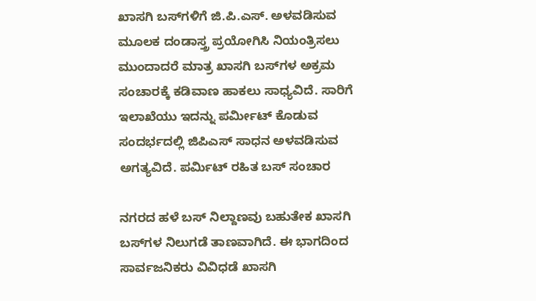ಖಾಸಗಿ ಬಸ್‌ಗಳಿಗೆ ಜಿ.ಪಿ.ಎಸ್. ಅಳವಡಿಸುವ ಮೂಲಕ ದಂಡಾಸ್ತ್ರ ಪ್ರಯೋಗಿಸಿ ನಿಯಂತ್ರಿಸಲು ಮುಂದಾದರೆ ಮಾತ್ರ ಖಾಸಗಿ ಬಸ್‌ಗಳ ಅಕ್ರಮ ಸಂಚಾರಕ್ಕೆ ಕಡಿವಾಣ ಹಾಕಲು ಸಾಧ್ಯವಿದೆ. ಸಾರಿಗೆ ಇಲಾಖೆಯು ಇದನ್ನು ಪರ್ಮೀಟ್ ಕೊಡುವ ಸಂದರ್ಭದಲ್ಲಿ ಜಿಪಿಎಸ್‌ ಸಾಧನ ಅಳವಡಿಸುವ ಅಗತ್ಯವಿದೆ. ಪರ್ಮಿಟ್ ರಹಿತ ಬಸ್‌ ಸಂಚಾರ

ನಗರದ ಹಳೆ ಬಸ್ ನಿಲ್ದಾಣವು ಬಹುತೇಕ ಖಾಸಗಿ ಬಸ್‌ಗಳ ನಿಲುಗಡೆ ತಾಣವಾಗಿದೆ. ಈ ಭಾಗದಿಂದ ಸಾರ್ವಜನಿಕರು ವಿವಿಧಡೆ ಖಾಸಗಿ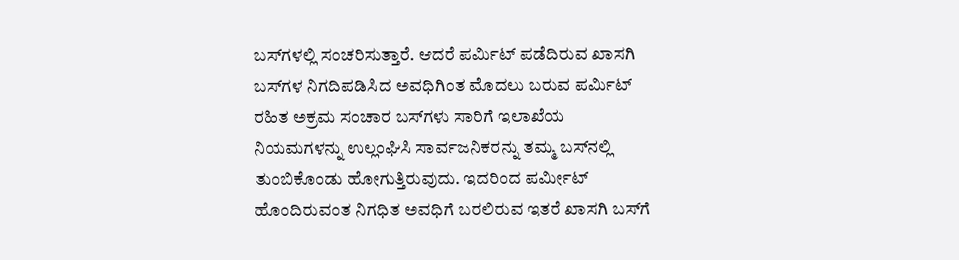ಬಸ್‌ಗಳಲ್ಲಿ ಸಂಚರಿಸುತ್ತಾರೆ. ಆದರೆ ಪರ್ಮಿಟ್ ಪಡೆದಿರುವ ಖಾಸಗಿ ಬಸ್‌ಗಳ ನಿಗದಿಪಡಿಸಿದ ಅವಧಿಗಿಂತ ಮೊದಲು ಬರುವ ಪರ್ಮಿಟ್ ರಹಿತ ಅಕ್ರಮ ಸಂಚಾರ ಬಸ್‌ಗಳು ಸಾರಿಗೆ ಇಲಾಖೆಯ ನಿಯಮಗಳನ್ನು ಉಲ್ಲಂಘಿಸಿ ಸಾರ್ವಜನಿಕರನ್ನು ತಮ್ಮ ಬಸ್‌ನಲ್ಲಿ ತುಂಬಿಕೊಂಡು ಹೋಗುತ್ತಿರುವುದು. ಇದರಿಂದ ಪರ್ಮೀಟ್ ಹೊಂದಿರುವಂತ ನಿಗಧಿತ ಅವಧಿಗೆ ಬರಲಿರುವ ಇತರೆ ಖಾಸಗಿ ಬಸ್‌ಗೆ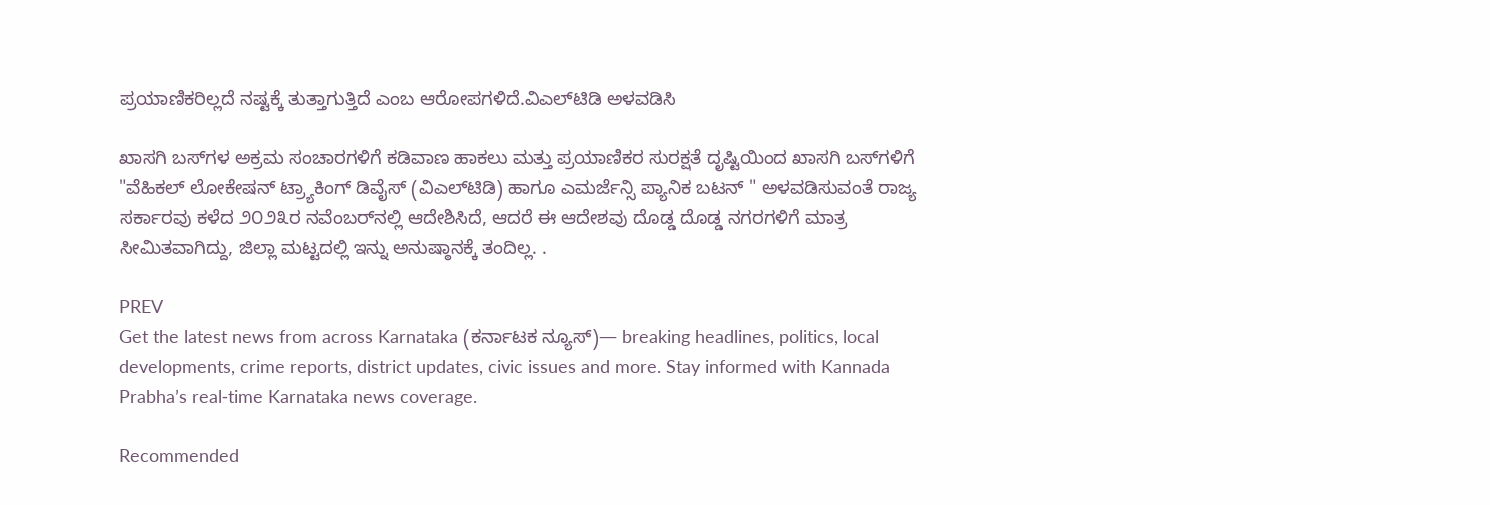ಪ್ರಯಾಣಿಕರಿಲ್ಲದೆ ನಷ್ಟಕ್ಕೆ ತುತ್ತಾಗುತ್ತಿದೆ ಎಂಬ ಆರೋಪಗಳಿದೆ.ವಿಎಲ್‌ಟಿಡಿ ಅಳವಡಿಸಿ

ಖಾಸಗಿ ಬಸ್‌ಗಳ ಅಕ್ರಮ ಸಂಚಾರಗಳಿಗೆ ಕಡಿವಾಣ ಹಾಕಲು ಮತ್ತು ಪ್ರಯಾಣಿಕರ ಸುರಕ್ಷತೆ ದೃಷ್ಟಿಯಿಂದ ಖಾಸಗಿ ಬಸ್‌ಗಳಿಗೆ "ವೆಹಿಕಲ್ ಲೋಕೇಷನ್ ಟ್ರ್ಯಾಕಿಂಗ್ ಡಿವೈಸ್ (ವಿಎಲ್‌ಟಿಡಿ) ಹಾಗೂ ಎಮರ್ಜೆನ್ಸಿ ಪ್ಯಾನಿಕ ಬಟನ್ " ಅಳವಡಿಸುವಂತೆ ರಾಜ್ಯ ಸರ್ಕಾರವು ಕಳೆದ ೨೦೨೩ರ ನವೆಂಬರ್‌ನಲ್ಲಿ ಆದೇಶಿಸಿದೆ, ಆದರೆ ಈ ಆದೇಶವು ದೊಡ್ಡ ದೊಡ್ಡ ನಗರಗಳಿಗೆ ಮಾತ್ರ ಸೀಮಿತವಾಗಿದ್ದು, ಜಿಲ್ಲಾ ಮಟ್ಟದಲ್ಲಿ ಇನ್ನು ಅನುಷ್ಠಾನಕ್ಕೆ ತಂದಿಲ್ಲ. .

PREV
Get the latest news from across Karnataka (ಕರ್ನಾಟಕ ನ್ಯೂಸ್)— breaking headlines, politics, local developments, crime reports, district updates, civic issues and more. Stay informed with Kannada Prabha’s real‑time Karnataka news coverage.

Recommended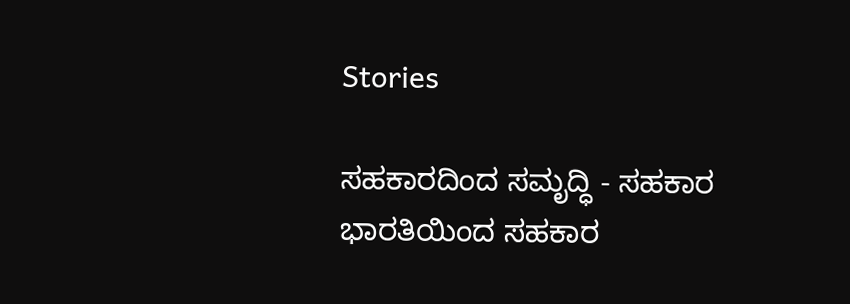Stories

ಸಹಕಾರದಿಂದ ಸಮೃದ್ಧಿ - ಸಹಕಾರ ಭಾರತಿಯಿಂದ ಸಹಕಾರ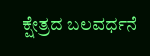ಕ್ಷೇತ್ರದ ಬಲವರ್ಧನೆ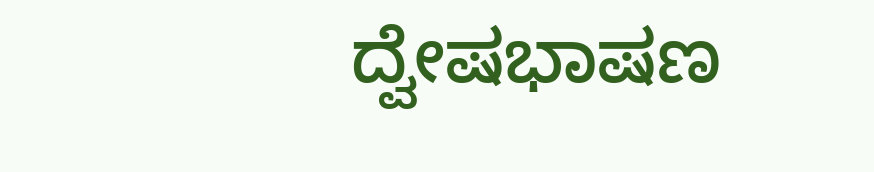ದ್ವೇಷಭಾಷಣ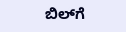ಬಿಲ್‌ಗೆ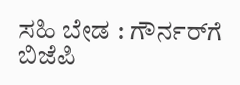ಸಹಿ ಬೇಡ : ಗೌರ್ನರ್‌ಗೆ ಬಿಜೆಪಿ